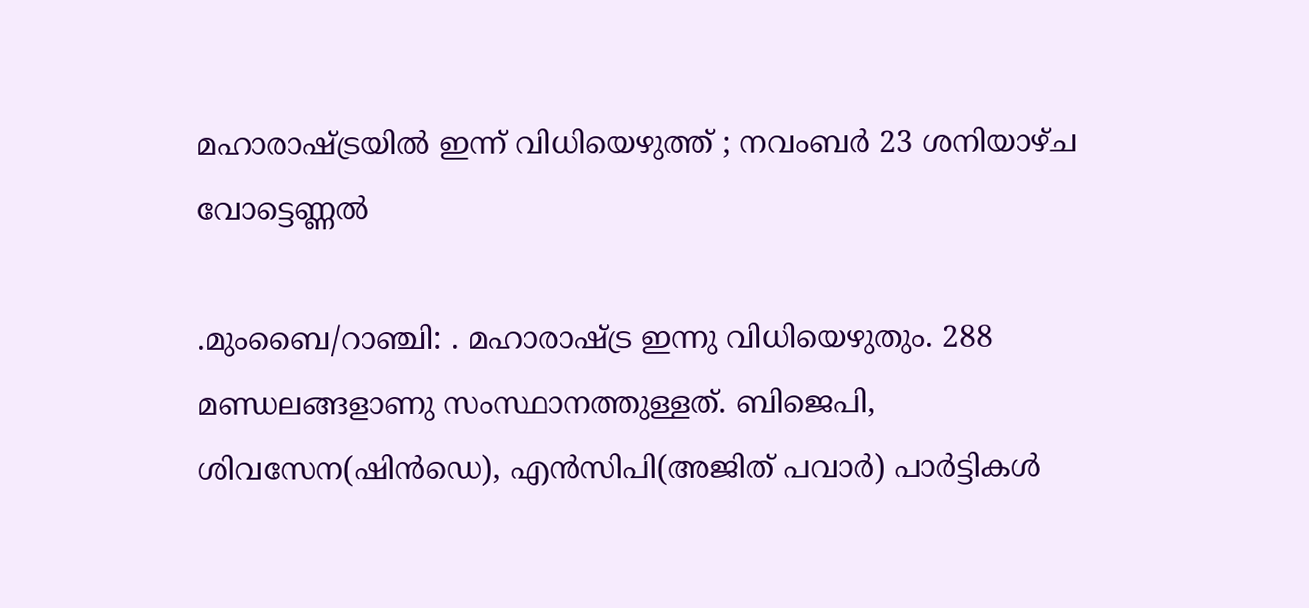മഹാരാഷ്‌ട്രയിൽ ഇന്ന് വിധിയെഴുത്ത് ; നവംബർ 23 ശനിയാഴ്ച വോട്ടെണ്ണൽ

.മുംബൈ/റാഞ്ചി: . മഹാരാഷ്‌ട്ര ഇന്നു വിധിയെഴുതും. 288 മണ്ഡലങ്ങളാണു സംസ്ഥാനത്തുള്ളത്. ബിജെപി, ശിവസേന(ഷിൻഡെ), എൻസിപി(അജിത് പവാർ) പാർട്ടികള്‍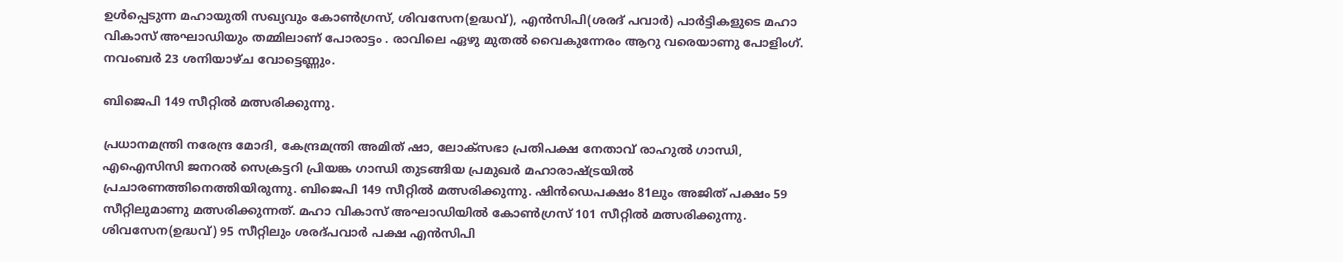ഉള്‍പ്പെടുന്ന മഹായുതി സഖ്യവും കോണ്‍ഗ്രസ്, ശിവസേന(ഉദ്ധവ്), എൻസിപി(ശരദ് പവാർ) പാർട്ടികളുടെ മഹാ വികാസ് അഘാഡിയും തമ്മിലാണ് പോരാ‌ട്ടം . രാവിലെ ഏഴു മുതല്‍ വൈകുന്നേരം ആറു വരെയാണു പോളിംഗ്. നവംബർ 23 ശനിയാഴ്ച വോട്ടെണ്ണും.

ബിജെപി 149 സീറ്റില്‍ മത്സരിക്കുന്നു.

പ്രധാനമന്ത്രി നരേന്ദ്ര മോദി, കേന്ദ്രമന്ത്രി അമിത് ഷാ, ലോക്സഭാ പ്രതിപക്ഷ നേതാവ് രാഹുല്‍ ഗാന്ധി, എഐസിസി ജനറല്‍ സെക്രട്ടറി പ്രിയങ്ക ഗാന്ധി തുടങ്ങിയ പ്രമുഖർ മഹാരാഷ്‌ട്രയില്‍ പ്രചാരണത്തിനെത്തിയിരുന്നു. ബിജെപി 149 സീറ്റില്‍ മത്സരിക്കുന്നു. ഷിൻഡെപക്ഷം 81ലും അജിത് പക്ഷം 59 സീറ്റിലുമാണു മത്സരിക്കുന്നത്. മഹാ വികാസ് അഘാഡിയില്‍ കോണ്‍ഗ്രസ് 101 സീറ്റില്‍ മത്സരിക്കുന്നു. ശിവസേന(ഉദ്ധവ്) 95 സീറ്റിലും ശരദ്പവാർ പക്ഷ എൻസിപി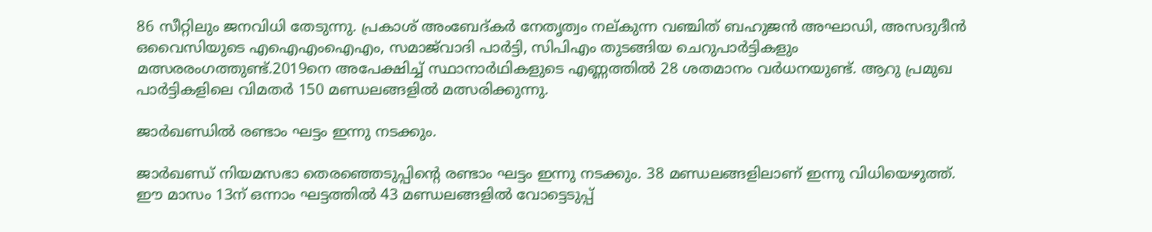86 സീറ്റിലും ജനവിധി തേടുന്നു. പ്രകാശ് അംബേദ്കർ നേതൃത്വം നല്കുന്ന വഞ്ചിത് ബഹുജൻ അഘാഡി, അസദുദീൻ ഒവൈസിയുടെ എഐഎംഐഎം, സമാജ്‌വാദി പാർട്ടി, സിപിഎം തുടങ്ങിയ ചെറുപാർട്ടികളും മത്സരരംഗത്തുണ്ട്.2019നെ അപേക്ഷിച്ച്‌ സ്ഥാനാർഥികളുടെ എണ്ണത്തില്‍ 28 ശതമാനം വർധനയുണ്ട്. ആറു പ്രമുഖ പാർട്ടികളിലെ വിമതർ 150 മണ്ഡലങ്ങളില്‍ മത്സരിക്കുന്നു.

ജാർഖണ്ഡിൽ രണ്ടാം ഘട്ടം ഇന്നു നടക്കും.

ജാർഖണ്ഡ് നിയമസഭാ തെരഞ്ഞെടുപ്പിന്‍റെ രണ്ടാം ഘട്ടം ഇന്നു നടക്കും. 38 മണ്ഡലങ്ങളിലാണ് ഇന്നു വിധിയെഴുത്ത്. ഈ മാസം 13ന് ഒന്നാം ഘട്ടത്തില്‍ 43 മണ്ഡലങ്ങളില്‍ വോട്ടെടുപ്പ്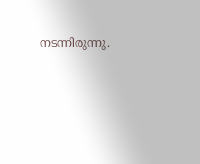നടന്നിരുന്നു.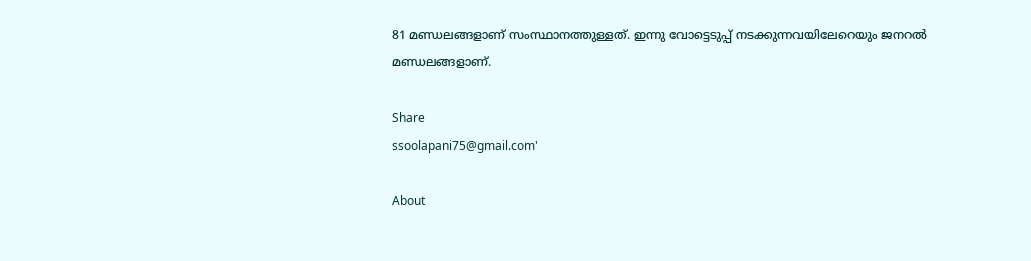81 മണ്ഡലങ്ങളാണ് സംസ്ഥാനത്തുള്ളത്. ഇന്നു വോട്ടെടുപ്പ് നടക്കുന്നവയിലേറെയും ജനറല്‍ മണ്ഡലങ്ങളാണ്.

Share
ssoolapani75@gmail.com'

About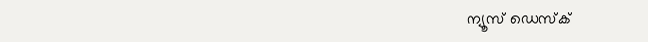ന്യൂസ് ഡെസ്ക്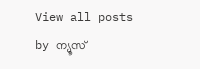View all posts by ന്യൂസ്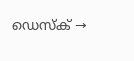ഡെസ്ക് →